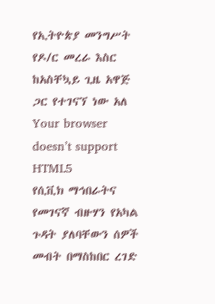የኢትዮጵያ መንግሥት የዶ/ር መረራ እስር ከአስቸኳይ ጊዜ አዋጅ ጋር የተገናኘ ነው አለ
Your browser doesn’t support HTML5
የሲቪክ ማኅበራትና የመገናኛ ብዙሃን የአካል ጉዳት ያለባቸውን ሰዎች መብት በማስከበር ረገድ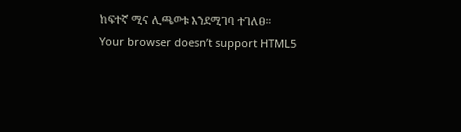ከፍተኛ ሚና ሊጫወቱ እንደሚገባ ተገለፀ።
Your browser doesn’t support HTML5